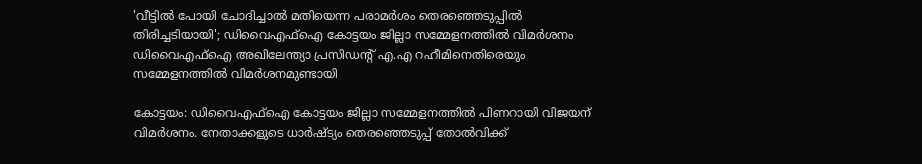'വീട്ടിൽ പോയി ചോദിച്ചാൽ മതിയെന്ന പരാമർശം തെരഞ്ഞെടുപ്പിൽ തിരിച്ചടിയായി'; ഡിവൈഎഫ്ഐ കോട്ടയം ജില്ലാ സമ്മേളനത്തിൽ വിമർശനം
ഡിവൈഎഫ്ഐ അഖിലേന്ത്യാ പ്രസിഡന്റ് എ.എ റഹീമിനെതിരെയും സമ്മേളനത്തിൽ വിമർശനമുണ്ടായി

കോട്ടയം: ഡിവൈഎഫ്ഐ കോട്ടയം ജില്ലാ സമ്മേളനത്തിൽ പിണറായി വിജയന് വിമർശനം. നേതാക്കളുടെ ധാർഷ്ട്യം തെരഞ്ഞെടുപ്പ് തോൽവിക്ക്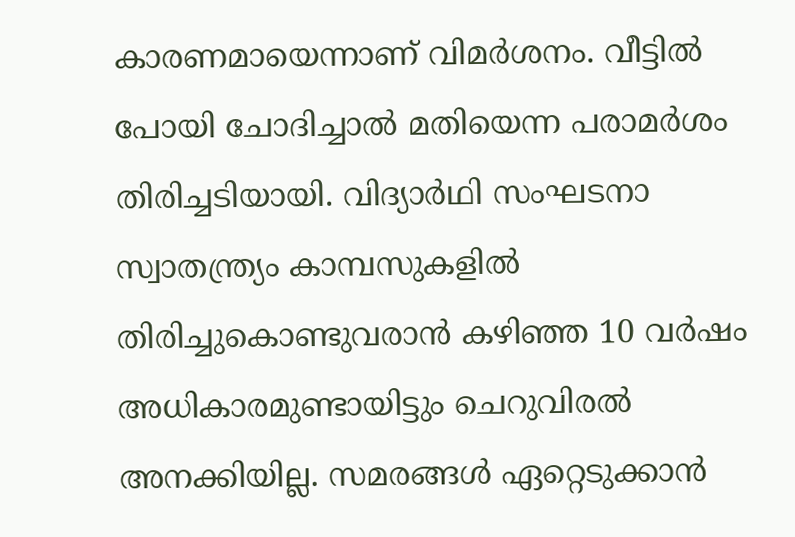കാരണമായെന്നാണ് വിമർശനം. വീട്ടിൽ പോയി ചോദിച്ചാൽ മതിയെന്ന പരാമർശം തിരിച്ചടിയായി. വിദ്യാർഥി സംഘടനാ സ്വാതന്ത്ര്യം കാമ്പസുകളിൽ തിരിച്ചുകൊണ്ടുവരാൻ കഴിഞ്ഞ 10 വർഷം അധികാരമുണ്ടായിട്ടും ചെറുവിരൽ അനക്കിയില്ല. സമരങ്ങൾ ഏറ്റെടുക്കാൻ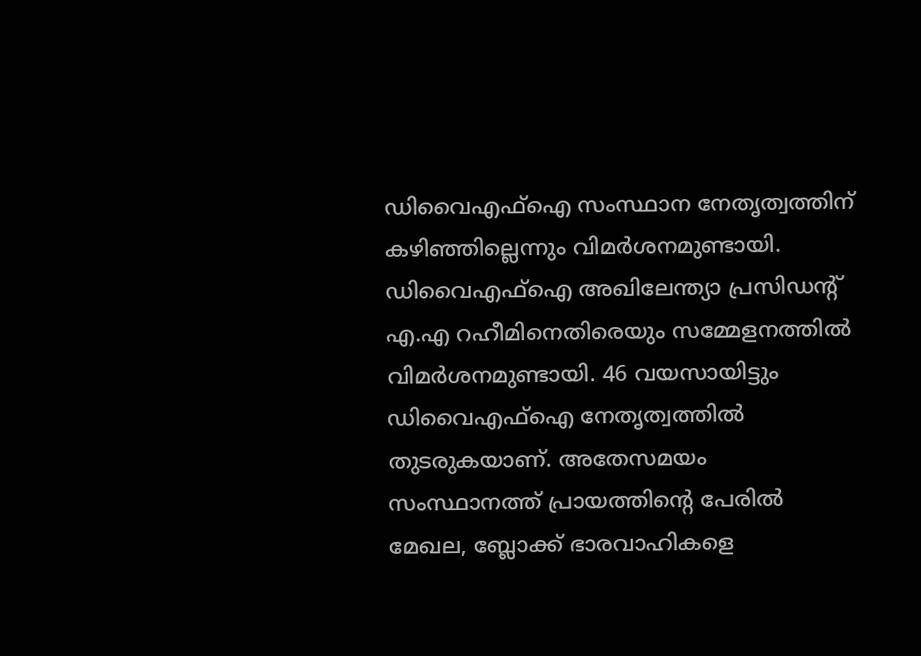ഡിവൈഎഫ്ഐ സംസ്ഥാന നേതൃത്വത്തിന് കഴിഞ്ഞില്ലെന്നും വിമർശനമുണ്ടായി.
ഡിവൈഎഫ്ഐ അഖിലേന്ത്യാ പ്രസിഡന്റ് എ.എ റഹീമിനെതിരെയും സമ്മേളനത്തിൽ വിമർശനമുണ്ടായി. 46 വയസായിട്ടും ഡിവൈഎഫ്ഐ നേതൃത്വത്തിൽ തുടരുകയാണ്. അതേസമയം സംസ്ഥാനത്ത് പ്രായത്തിന്റെ പേരിൽ മേഖല, ബ്ലോക്ക് ഭാരവാഹികളെ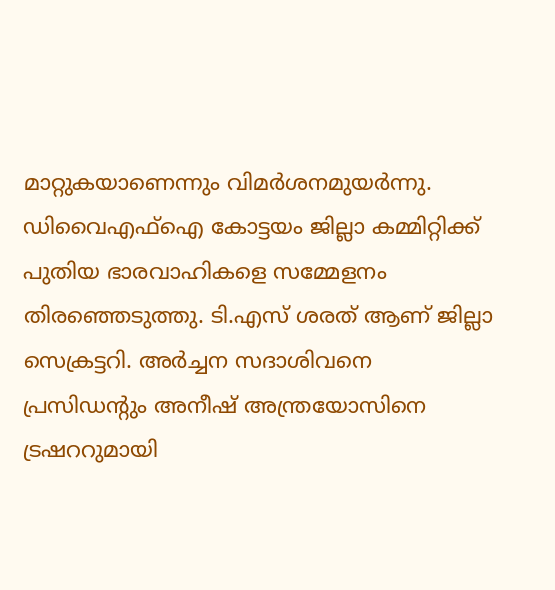മാറ്റുകയാണെന്നും വിമർശനമുയർന്നു.
ഡിവൈഎഫ്ഐ കോട്ടയം ജില്ലാ കമ്മിറ്റിക്ക് പുതിയ ഭാരവാഹികളെ സമ്മേളനം തിരഞ്ഞെടുത്തു. ടി.എസ് ശരത് ആണ് ജില്ലാ സെക്രട്ടറി. അർച്ചന സദാശിവനെ പ്രസിഡന്റും അനീഷ് അന്ത്രയോസിനെ ട്രഷററുമായി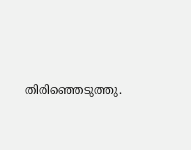തിരിഞ്ഞെടുത്തു.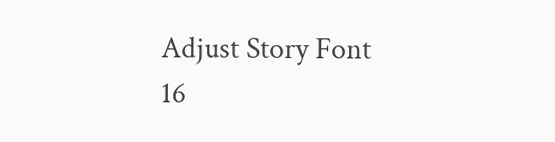Adjust Story Font
16